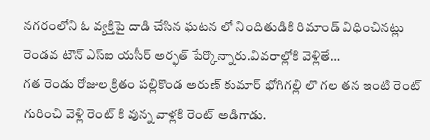నగరంలోని ఓ వ్యక్తిపై దాడి చేసిన ఘటన లో నిందితుడికి రిమాండ్ విధించినట్లు రెండవ టౌన్ ఎస్ఐ యసీర్ అర్ఫత్ పేర్కొన్నారు.వివరాల్లోకి వెళ్లితే…
గత రెండు రోజుల క్రితం పల్లికొండ అరుణ్ కుమార్ భోగిగల్లి లొ గల తన ఇంటి రెంట్ గురించి వెళ్లి రెంట్ కి వున్న వాళ్లకి రెంట్ అడిగాడు.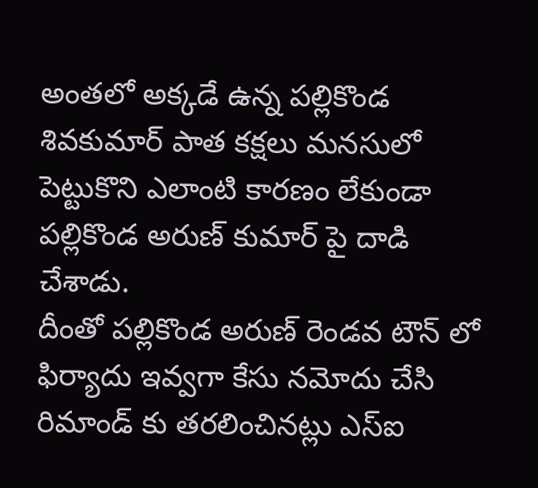అంతలో అక్కడే ఉన్న పల్లికొండ శివకుమార్ పాత కక్షలు మనసులో పెట్టుకొని ఎలాంటి కారణం లేకుండా పల్లికొండ అరుణ్ కుమార్ పై దాడి చేశాడు.
దీంతో పల్లికొండ అరుణ్ రెండవ టౌన్ లో ఫిర్యాదు ఇవ్వగా కేసు నమోదు చేసి రిమాండ్ కు తరలించినట్లు ఎస్ఐ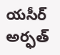యసీర్ అర్ఫత్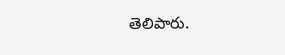తెలిపారు.